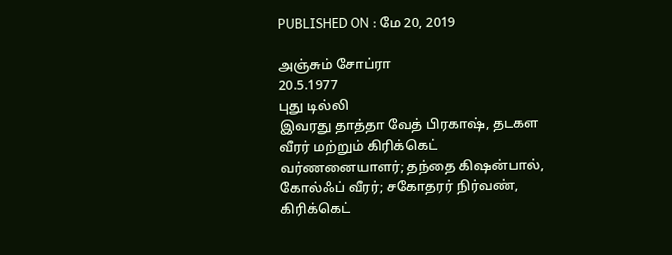PUBLISHED ON : மே 20, 2019

அஞ்சும் சோப்ரா
20.5.1977
புது டில்லி
இவரது தாத்தா வேத் பிரகாஷ், தடகள வீரர் மற்றும் கிரிக்கெட் வர்ணனையாளர்; தந்தை கிஷன்பால், கோல்ஃப் வீரர்; சகோதரர் நிர்வண், கிரிக்கெட்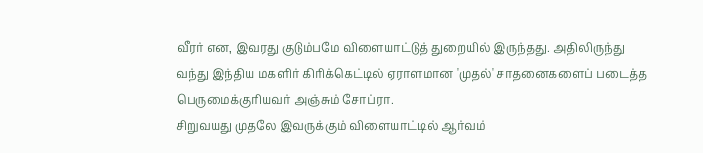வீரர் என, இவரது குடும்பமே விளையாட்டுத் துறையில் இருந்தது. அதிலிருந்து வந்து இந்திய மகளிர் கிரிக்கெட்டில் ஏராளமான 'முதல்' சாதனைகளைப் படைத்த பெருமைக்குரியவர் அஞ்சும் சோப்ரா.
சிறுவயது முதலே இவருக்கும் விளையாட்டில் ஆர்வம்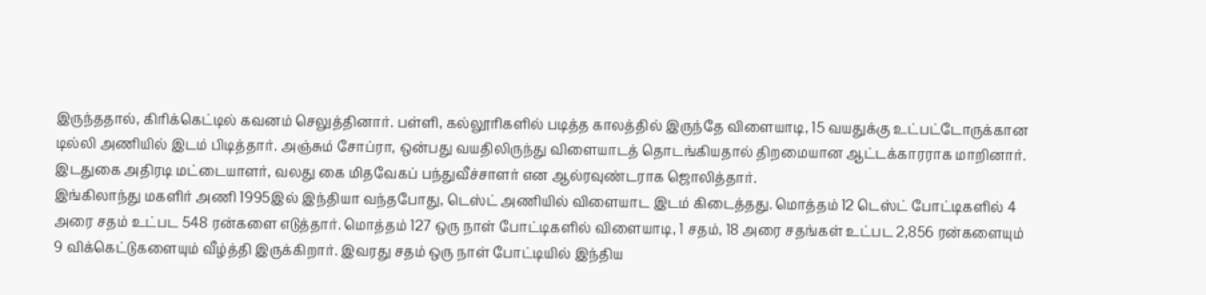இருந்ததால், கிரிக்கெட்டில் கவனம் செலுத்தினார். பள்ளி, கல்லூரிகளில் படித்த காலத்தில் இருந்தே விளையாடி, 15 வயதுக்கு உட்பட்டோருக்கான டில்லி அணியில் இடம் பிடித்தார். அஞ்சும் சோப்ரா, ஒன்பது வயதிலிருந்து விளையாடத் தொடங்கியதால் திறமையான ஆட்டக்காரராக மாறினார். இடதுகை அதிரடி மட்டையாளர், வலது கை மிதவேகப் பந்துவீச்சாளர் என ஆல்ரவுண்டராக ஜொலித்தார்.
இங்கிலாந்து மகளிர் அணி 1995இல் இந்தியா வந்தபோது, டெஸ்ட் அணியில் விளையாட இடம் கிடைத்தது. மொத்தம் 12 டெஸ்ட் போட்டிகளில் 4 அரை சதம் உட்பட 548 ரன்களை எடுத்தார். மொத்தம் 127 ஒரு நாள் போட்டிகளில் விளையாடி, 1 சதம், 18 அரை சதங்கள் உட்பட 2,856 ரன்களையும்
9 விக்கெட்டுகளையும் வீழ்த்தி இருக்கிறார். இவரது சதம் ஒரு நாள் போட்டியில் இந்திய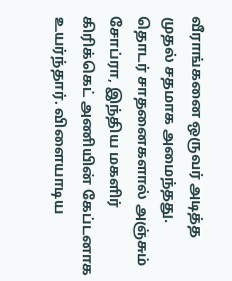வீராங்கனை ஒருவர் அடித்த முதல் சதமாக அமைந்தது.
தொடர் சாதனைகளால் அஞ்சும் சோப்ரா, இந்திய மகளிர் கிரிக்கெட் அணியின் கேப்டனாக உயர்ந்தார். விளையாடிய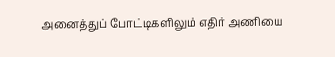அனைத்துப் போட்டிகளிலும் எதிர் அணியை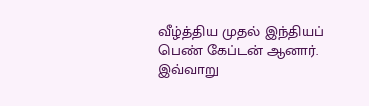வீழ்த்திய முதல் இந்தியப் பெண் கேப்டன் ஆனார். இவ்வாறு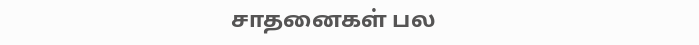சாதனைகள் பல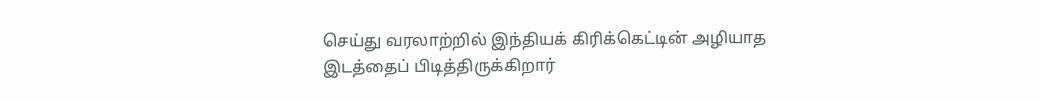செய்து வரலாற்றில் இந்தியக் கிரிக்கெட்டின் அழியாத இடத்தைப் பிடித்திருக்கிறார்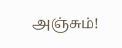அஞ்சும்!